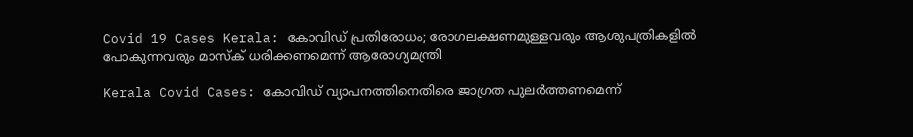Covid 19 Cases Kerala: കോവിഡ് പ്രതിരോധം; രോഗലക്ഷണമുള്ളവരും ആശുപത്രികളില്‍ പോകുന്നവരും മാസ്‌ക് ധരിക്കണമെന്ന് ആരോഗ്യമന്ത്രി

Kerala Covid Cases: കോവിഡ് വ്യാപനത്തിനെതിരെ ജാഗ്രത പുലർത്തണമെന്ന്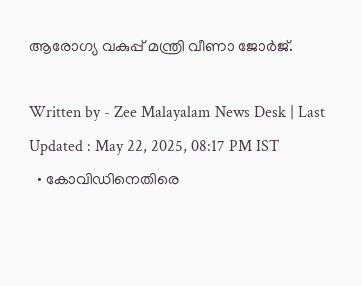ആരോഗ്യ വകുപ്പ് മന്ത്രി വീണാ ജോര്‍ജ്.

Written by - Zee Malayalam News Desk | Last Updated : May 22, 2025, 08:17 PM IST
  • കോവിഡിനെതിരെ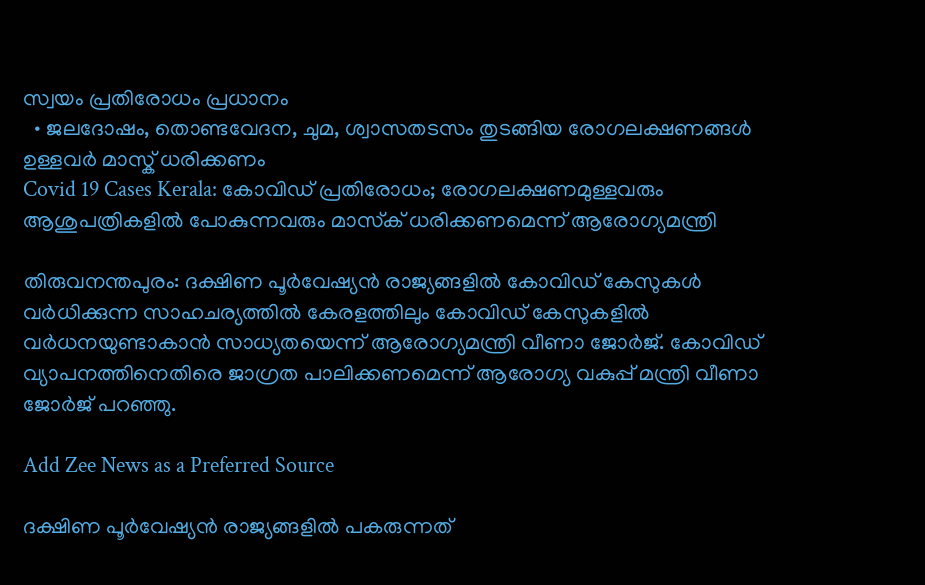സ്വയം പ്രതിരോധം പ്രധാനം
  • ജലദോഷം, തൊണ്ടവേദന, ചുമ, ശ്വാസതടസം തുടങ്ങിയ രോഗലക്ഷണങ്ങള്‍ ഉള്ളവര്‍ മാസ്ക് ധരിക്കണം
Covid 19 Cases Kerala: കോവിഡ് പ്രതിരോധം; രോഗലക്ഷണമുള്ളവരും ആശുപത്രികളില്‍ പോകുന്നവരും മാസ്‌ക് ധരിക്കണമെന്ന് ആരോഗ്യമന്ത്രി

തിരുവനന്തപുരം: ദക്ഷിണ പൂര്‍വേഷ്യന്‍ രാജ്യങ്ങളില്‍ കോവിഡ് കേസുകള്‍ വർധിക്കുന്ന സാഹചര്യത്തിൽ കേരളത്തിലും കോവിഡ് കേസുകളിൽ വർധനയുണ്ടാകാൻ സാധ്യതയെന്ന് ആരോഗ്യമന്ത്രി വീണാ ജോർജ്. കോവിഡ് വ്യാപനത്തിനെതിരെ ജാഗ്രത പാലിക്കണമെന്ന് ആരോഗ്യ വകുപ്പ് മന്ത്രി വീണാ ജോര്‍ജ് പറഞ്ഞു.

Add Zee News as a Preferred Source

ദക്ഷിണ പൂര്‍വേഷ്യന്‍ രാജ്യങ്ങളില്‍ പകരുന്നത്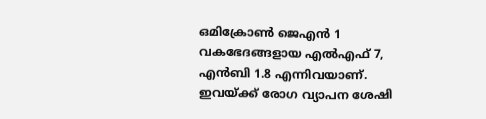ഒമിക്രോണ്‍ ജെഎന്‍ 1 വകഭേദങ്ങളായ എല്‍എഫ് 7, എന്‍ബി 1.8 എന്നിവയാണ്. ഇവയ്ക്ക് രോഗ വ്യാപന ശേഷി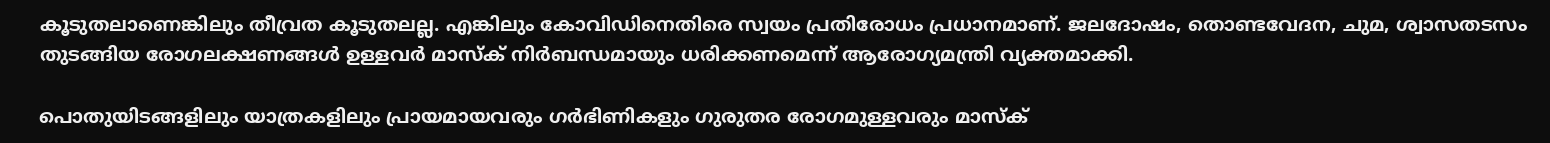കൂടുതലാണെങ്കിലും തീവ്രത കൂടുതലല്ല. എങ്കിലും കോവിഡിനെതിരെ സ്വയം പ്രതിരോധം പ്രധാനമാണ്. ജലദോഷം, തൊണ്ടവേദന, ചുമ, ശ്വാസതടസം തുടങ്ങിയ രോഗലക്ഷണങ്ങള്‍ ഉള്ളവര്‍ മാസ്ക് നിർബന്ധമായും ധരിക്കണമെന്ന് ആരോഗ്യമന്ത്രി വ്യക്തമാക്കി.

പൊതുയിടങ്ങളിലും യാത്രകളിലും പ്രായമായവരും ഗര്‍ഭിണികളും ഗുരുതര രോഗമുള്ളവരും മാസ്‌ക്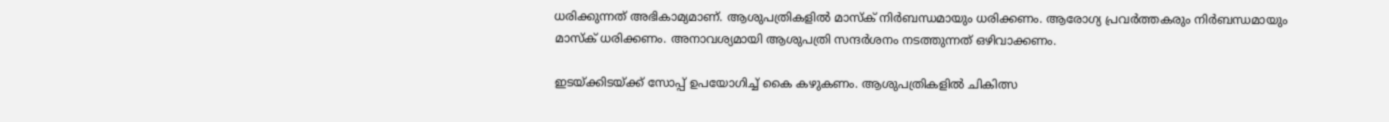ധരിക്കുന്നത് അഭികാമ്യമാണ്. ആശുപത്രികളില്‍ മാസ്‌ക് നിര്‍ബന്ധമായും ധരിക്കണം. ആരോഗ്യ പ്രവര്‍ത്തകരും നിര്‍ബന്ധമായും മാസ്ക് ധരിക്കണം. അനാവശ്യമായി ആശുപത്രി സന്ദര്‍ശനം നടത്തുന്നത് ഒഴിവാക്കണം.

ഇടയ്ക്കിടയ്ക്ക് സോപ്പ് ഉപയോഗിച്ച് കൈ കഴുകണം. ആശുപത്രികളിൽ ചികിത്സ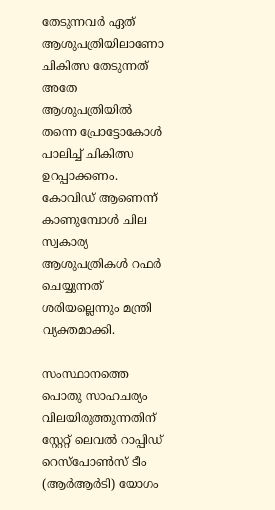തേടുന്നവർ ഏത് ആശുപത്രിയിലാണോ ചികിത്സ തേടുന്നത് അതേ ആശുപത്രിയില്‍ തന്നെ പ്രോട്ടോകോള്‍ പാലിച്ച് ചികിത്സ ഉറപ്പാക്കണം. കോവിഡ് ആണെന്ന് കാണുമ്പോള്‍ ചില സ്വകാര്യ ആശുപത്രികള്‍ റഫര്‍ ചെയ്യുന്നത് ശരിയല്ലെന്നും മന്ത്രി വ്യക്തമാക്കി.

സംസ്ഥാനത്തെ പൊതു സാഹചര്യം വിലയിരുത്തുന്നതിന് സ്റ്റേറ്റ് ലെവല്‍ റാപ്പിഡ് റെസ്‌പോണ്‍സ് ടീം (ആര്‍ആര്‍ടി) യോഗം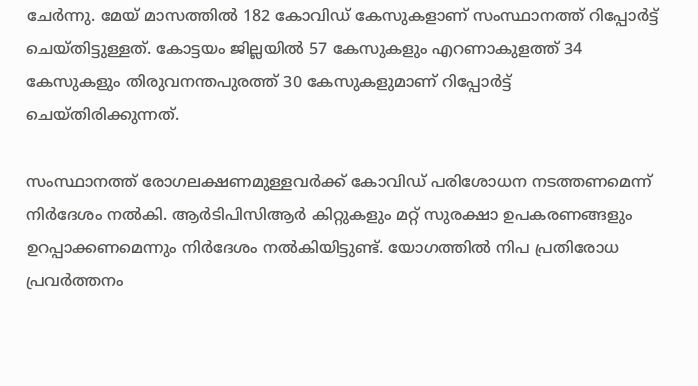ചേര്‍ന്നു. മേയ് മാസത്തില്‍ 182 കോവിഡ് കേസുകളാണ് സംസ്ഥാനത്ത് റിപ്പോര്‍ട്ട് ചെയ്തിട്ടുള്ളത്. കോട്ടയം ജില്ലയില്‍ 57 കേസുകളും എറണാകുളത്ത് 34 കേസുകളും തിരുവനന്തപുരത്ത് 30 കേസുകളുമാണ് റിപ്പോർട്ട് ചെയ്തിരിക്കുന്നത്.

സംസ്ഥാനത്ത് രോഗലക്ഷണമുള്ളവര്‍ക്ക് കോവിഡ് പരിശോധന നടത്തണമെന്ന് നിര്‍ദേശം നല്‍കി. ആര്‍ടിപിസിആര്‍ കിറ്റുകളും മറ്റ് സുരക്ഷാ ഉപകരണങ്ങളും ഉറപ്പാക്കണമെന്നും നിർദേശം നൽകിയിട്ടുണ്ട്. യോഗത്തിൽ നിപ പ്രതിരോധ പ്രവര്‍ത്തനം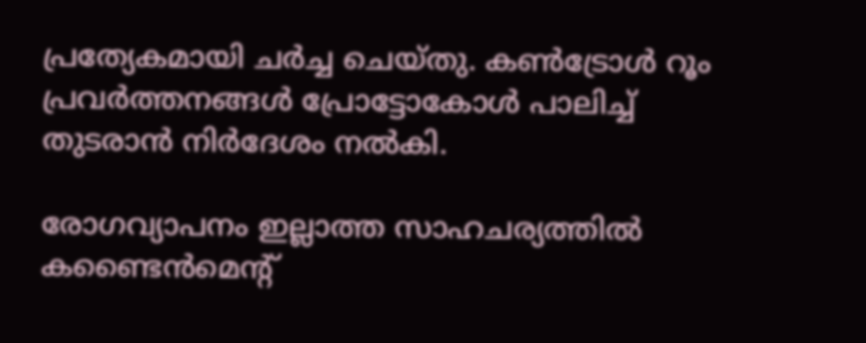പ്രത്യേകമായി ചര്‍ച്ച ചെയ്തു. കണ്‍ട്രോള്‍ റൂം പ്രവര്‍ത്തനങ്ങള്‍ പ്രോട്ടോകോള്‍ പാലിച്ച് തുടരാന്‍ നിര്‍ദേശം നല്‍കി.

രോഗവ്യാപനം ഇല്ലാത്ത സാഹചര്യത്തിൽ കണ്ടൈന്‍മെന്റ്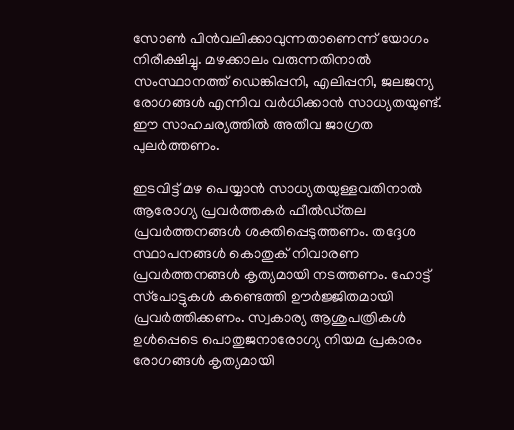സോണ്‍ പിന്‍വലിക്കാവുന്നതാണെന്ന് യോഗം നിരീക്ഷിച്ചു. മഴക്കാലം വരുന്നതിനാല്‍ സംസ്ഥാനത്ത് ഡെങ്കിപ്പനി, എലിപ്പനി, ജലജന്യ രോഗങ്ങള്‍ എന്നിവ വര്‍ധിക്കാന്‍ സാധ്യതയുണ്ട്. ഈ സാഹചര്യത്തിൽ അതീവ ജാഗ്രത പുലർത്തണം.

ഇടവിട്ട് മഴ പെയ്യാന്‍ സാധ്യതയുള്ളവതിനാല്‍ ആരോഗ്യ പ്രവർത്തകർ ഫീല്‍ഡ്തല പ്രവര്‍ത്തനങ്ങള്‍ ശക്തിപ്പെടുത്തണം. തദ്ദേശ സ്ഥാപനങ്ങള്‍ കൊതുക് നിവാരണ പ്രവര്‍ത്തനങ്ങള്‍ കൃത്യമായി നടത്തണം. ഹോട്ട് സ്‌പോട്ടുകള്‍ കണ്ടെത്തി ഊർജ്ജിതമായി പ്രവർത്തിക്കണം. സ്വകാര്യ ആശുപത്രികള്‍ ഉള്‍പ്പെടെ പൊതുജനാരോഗ്യ നിയമ പ്രകാരം രോഗങ്ങള്‍ കൃത്യമായി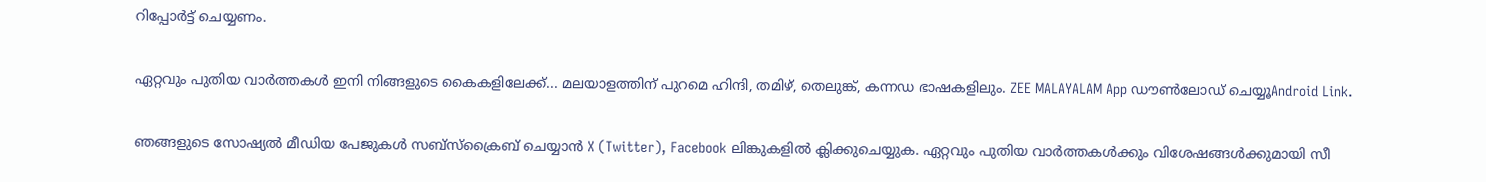റിപ്പോര്‍ട്ട് ചെയ്യണം.

ഏറ്റവും പുതിയ വാർത്തകൾ ഇനി നിങ്ങളുടെ കൈകളിലേക്ക്... മലയാളത്തിന് പുറമെ ഹിന്ദി, തമിഴ്, തെലുങ്ക്, കന്നഡ ഭാഷകളിലും. ZEE MALAYALAM App ഡൗൺലോഡ് ചെയ്യൂAndroid Link.

ഞങ്ങളുടെ സോഷ്യൽ മീഡിയ പേജുകൾ സബ്‌സ്‌ക്രൈബ് ചെയ്യാൻ X (Twitter), Facebook ലിങ്കുകളിൽ ക്ലിക്കുചെയ്യുക. ഏറ്റവും പുതിയ വാര്‍ത്തകൾക്കും വിശേഷങ്ങൾക്കുമായി സീ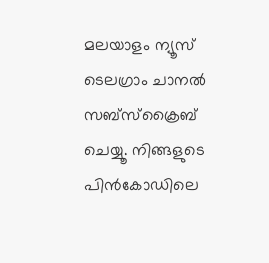മലയാളം ന്യൂസ് ടെലഗ്രാം ചാനല്‍ സബ്‌സ്‌ക്രൈബ് ചെയ്യൂ. നിങ്ങളുടെ പിൻകോഡിലെ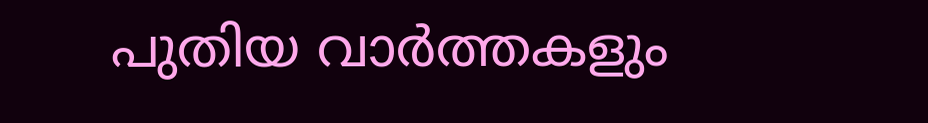പുതിയ വാർത്തകളും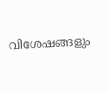വിശേഷങ്ങളും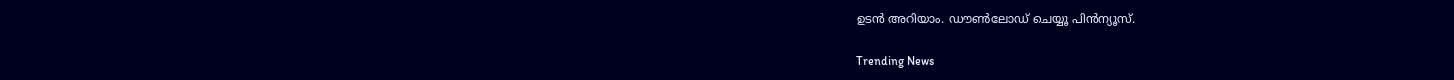ഉടൻ അറിയാം. ഡൗൺലോഡ് ചെയ്യൂ പിൻന്യൂസ്.

Trending News